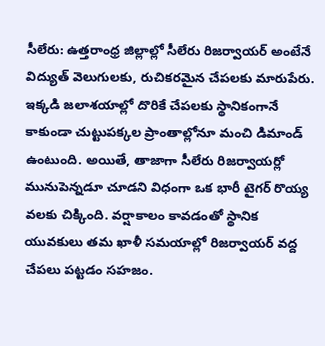సీలేరు: ఉత్తరాంధ్ర జిల్లాల్లో సీలేరు రిజర్వాయర్ అంటేనే విద్యుత్ వెలుగులకు, రుచికరమైన చేపలకు మారుపేరు. ఇక్కడి జలాశయాల్లో దొరికే చేపలకు స్థానికంగానే కాకుండా చుట్టుపక్కల ప్రాంతాల్లోనూ మంచి డిమాండ్ ఉంటుంది. అయితే, తాజాగా సీలేరు రిజర్వాయర్లో మునుపెన్నడూ చూడని విధంగా ఒక భారీ టైగర్ రొయ్య వలకు చిక్కింది. వర్షాకాలం కావడంతో స్థానిక యువకులు తమ ఖాళీ సమయాల్లో రిజర్వాయర్ వద్ద చేపలు పట్టడం సహజం.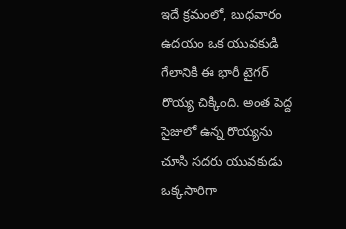ఇదే క్రమంలో, బుధవారం ఉదయం ఒక యువకుడి గేలానికి ఈ భారీ టైగర్ రొయ్య చిక్కింది. అంత పెద్ద సైజులో ఉన్న రొయ్యను చూసి సదరు యువకుడు ఒక్కసారిగా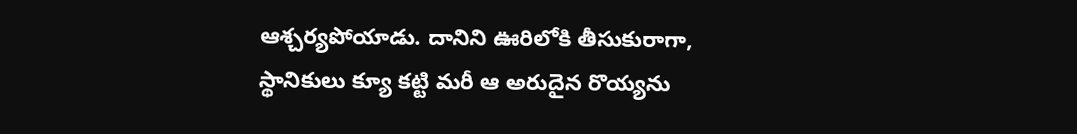ఆశ్చర్యపోయాడు. దానిని ఊరిలోకి తీసుకురాగా, స్థానికులు క్యూ కట్టి మరీ ఆ అరుదైన రొయ్యను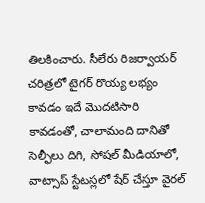తిలకించారు. సీలేరు రిజర్వాయర్ చరిత్రలో టైగర్ రొయ్య లభ్యం కావడం ఇదే మొదటిసారి కావడంతో, చాలామంది దానితో సెల్ఫీలు దిగి, సోషల్ మీడియాలో, వాట్సాప్ స్టేటస్లలో షేర్ చేస్తూ వైరల్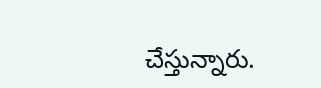చేస్తున్నారు.